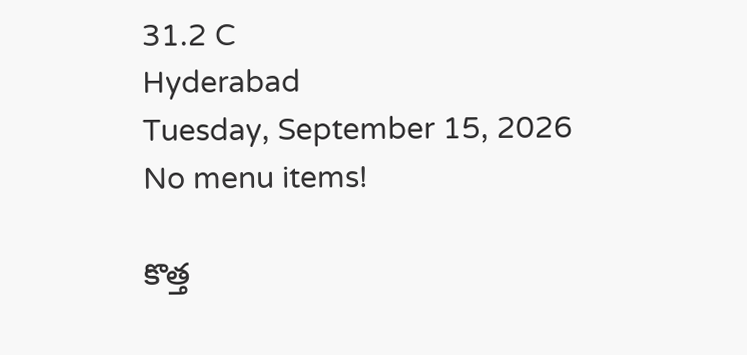31.2 C
Hyderabad
Tuesday, September 15, 2026
No menu items!

కొత్త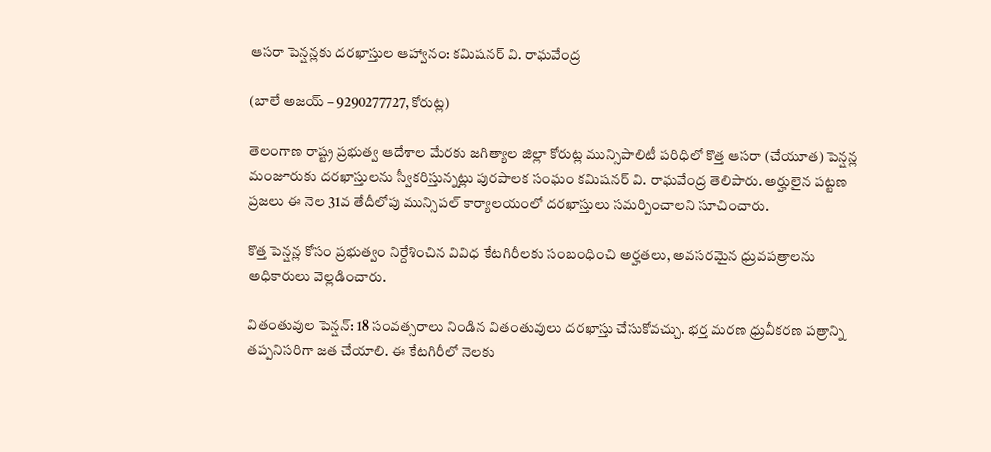ఆసరా పెన్షన్లకు దరఖాస్తుల ఆహ్వానం: కమిషనర్ వి. రాఘవేంద్ర

(బాలే అజయ్ – 9290277727, కోరుట్ల)

తెలంగాణ రాష్ట్ర ప్రభుత్వ ఆదేశాల మేరకు జగిత్యాల జిల్లా కోరుట్ల మున్సిపాలిటీ పరిధిలో కొత్త ఆసరా (చేయూత) పెన్షన్ల మంజూరుకు దరఖాస్తులను స్వీకరిస్తున్నట్లు పురపాలక సంఘం కమిషనర్ వి. రాఘవేంద్ర తెలిపారు. అర్హులైన పట్టణ ప్రజలు ఈ నెల 31వ తేదీలోపు మున్సిపల్ కార్యాలయంలో దరఖాస్తులు సమర్పించాలని సూచించారు.

కొత్త పెన్షన్ల కోసం ప్రభుత్వం నిర్దేశించిన వివిధ కేటగిరీలకు సంబంధించి అర్హతలు, అవసరమైన ధ్రువపత్రాలను అధికారులు వెల్లడించారు.

వితంతువుల పెన్షన్: 18 సంవత్సరాలు నిండిన వితంతువులు దరఖాస్తు చేసుకోవచ్చు. భర్త మరణ ధ్రువీకరణ పత్రాన్ని తప్పనిసరిగా జత చేయాలి. ఈ కేటగిరీలో నెలకు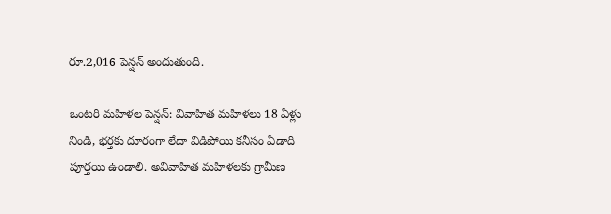రూ.2,016 పెన్షన్ అందుతుంది.

ఒంటరి మహిళల పెన్షన్: వివాహిత మహిళలు 18 ఏళ్లు నిండి, భర్తకు దూరంగా లేదా విడిపోయి కనీసం ఏడాది పూర్తయి ఉండాలి. అవివాహిత మహిళలకు గ్రామీణ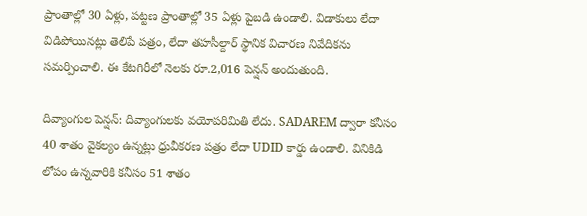ప్రాంతాల్లో 30 ఏళ్లు, పట్టణ ప్రాంతాల్లో 35 ఏళ్లు పైబడి ఉండాలి. విడాకులు లేదా విడిపోయినట్లు తెలిపే పత్రం, లేదా తహసీల్దార్ స్థానిక విచారణ నివేదికను సమర్పించాలి. ఈ కేటగిరీలో నెలకు రూ.2,016 పెన్షన్ అందుతుంది.

దివ్యాంగుల పెన్షన్: దివ్యాంగులకు వయోపరిమితి లేదు. SADAREM ద్వారా కనీసం 40 శాతం వైకల్యం ఉన్నట్లు ధ్రువీకరణ పత్రం లేదా UDID కార్డు ఉండాలి. వినికిడి లోపం ఉన్నవారికి కనీసం 51 శాతం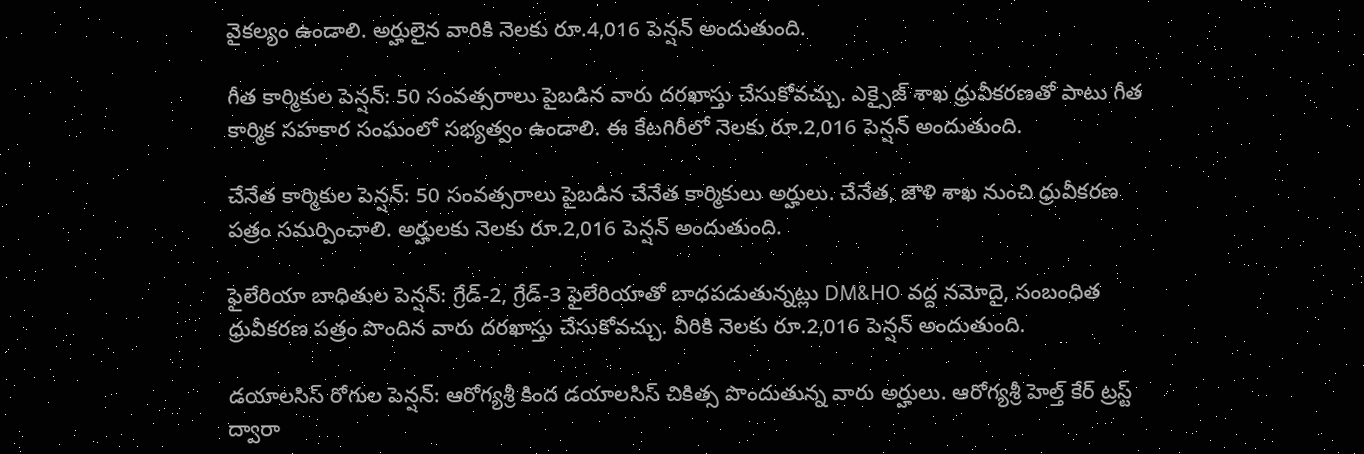వైకల్యం ఉండాలి. అర్హులైన వారికి నెలకు రూ.4,016 పెన్షన్ అందుతుంది.

గీత కార్మికుల పెన్షన్: 50 సంవత్సరాలు పైబడిన వారు దరఖాస్తు చేసుకోవచ్చు. ఎక్సైజ్ శాఖ ధ్రువీకరణతో పాటు గీత కార్మిక సహకార సంఘంలో సభ్యత్వం ఉండాలి. ఈ కేటగిరీలో నెలకు రూ.2,016 పెన్షన్ అందుతుంది.

చేనేత కార్మికుల పెన్షన్: 50 సంవత్సరాలు పైబడిన చేనేత కార్మికులు అర్హులు. చేనేత, జౌళి శాఖ నుంచి ధ్రువీకరణ పత్రం సమర్పించాలి. అర్హులకు నెలకు రూ.2,016 పెన్షన్ అందుతుంది.

ఫైలేరియా బాధితుల పెన్షన్: గ్రేడ్-2, గ్రేడ్-3 ఫైలేరియాతో బాధపడుతున్నట్లు DM&HO వద్ద నమోదై, సంబంధిత ధ్రువీకరణ పత్రం పొందిన వారు దరఖాస్తు చేసుకోవచ్చు. వీరికి నెలకు రూ.2,016 పెన్షన్ అందుతుంది.

డయాలసిస్ రోగుల పెన్షన్: ఆరోగ్యశ్రీ కింద డయాలసిస్ చికిత్స పొందుతున్న వారు అర్హులు. ఆరోగ్యశ్రీ హెల్త్ కేర్ ట్రస్ట్ ద్వారా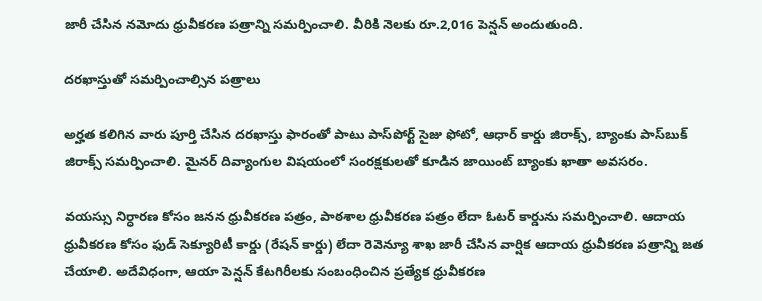జారీ చేసిన నమోదు ధ్రువీకరణ పత్రాన్ని సమర్పించాలి. వీరికి నెలకు రూ.2,016 పెన్షన్ అందుతుంది.

దరఖాస్తుతో సమర్పించాల్సిన పత్రాలు

అర్హత కలిగిన వారు పూర్తి చేసిన దరఖాస్తు ఫారంతో పాటు పాస్‌పోర్ట్ సైజు ఫోటో, ఆధార్ కార్డు జిరాక్స్, బ్యాంకు పాస్‌బుక్ జిరాక్స్ సమర్పించాలి. మైనర్ దివ్యాంగుల విషయంలో సంరక్షకులతో కూడిన జాయింట్ బ్యాంకు ఖాతా అవసరం.

వయస్సు నిర్ధారణ కోసం జనన ధ్రువీకరణ పత్రం, పాఠశాల ధ్రువీకరణ పత్రం లేదా ఓటర్ కార్డును సమర్పించాలి. ఆదాయ ధ్రువీకరణ కోసం ఫుడ్ సెక్యూరిటీ కార్డు (రేషన్ కార్డు) లేదా రెవెన్యూ శాఖ జారీ చేసిన వార్షిక ఆదాయ ధ్రువీకరణ పత్రాన్ని జత చేయాలి. అదేవిధంగా, ఆయా పెన్షన్ కేటగిరీలకు సంబంధించిన ప్రత్యేక ధ్రువీకరణ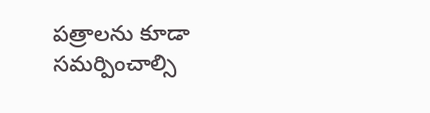పత్రాలను కూడా సమర్పించాల్సి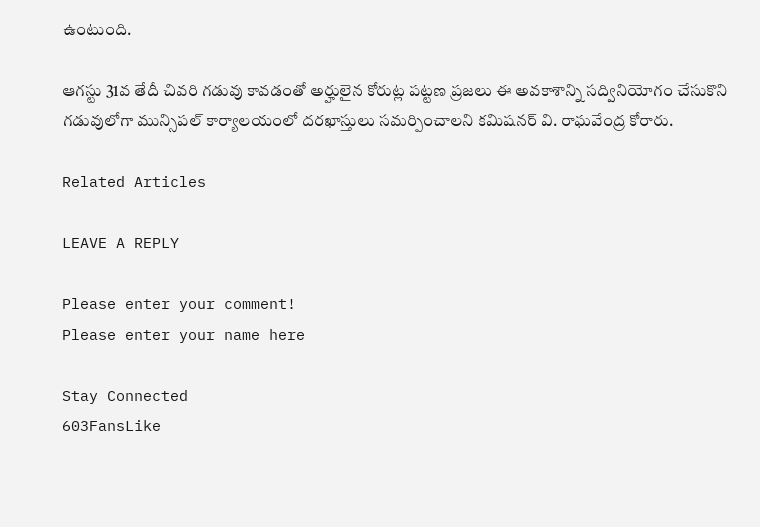ఉంటుంది.

ఆగస్టు 31వ తేదీ చివరి గడువు కావడంతో అర్హులైన కోరుట్ల పట్టణ ప్రజలు ఈ అవకాశాన్ని సద్వినియోగం చేసుకొని గడువులోగా మున్సిపల్ కార్యాలయంలో దరఖాస్తులు సమర్పించాలని కమిషనర్ వి. రాఘవేంద్ర కోరారు.

Related Articles

LEAVE A REPLY

Please enter your comment!
Please enter your name here

Stay Connected
603FansLike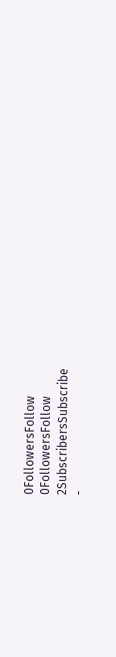0FollowersFollow
0FollowersFollow
2SubscribersSubscribe
-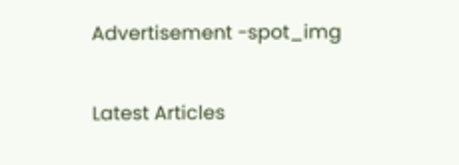Advertisement -spot_img

Latest Articles